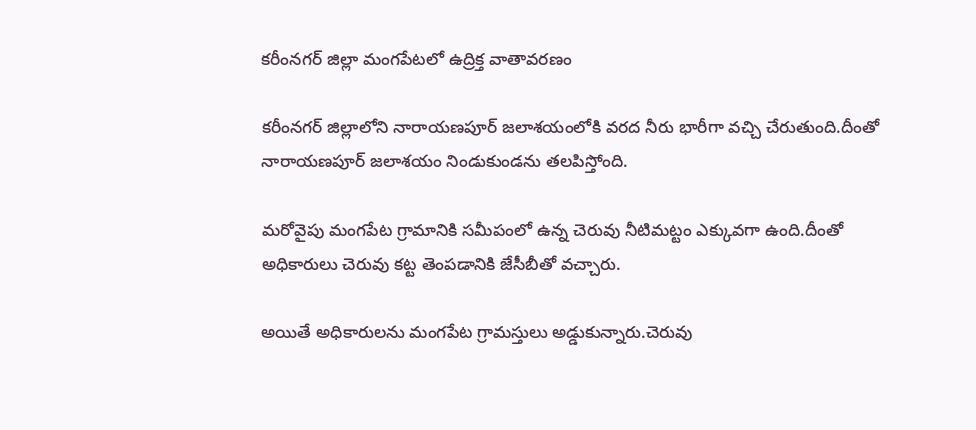కరీంనగర్ జిల్లా మంగపేటలో ఉద్రిక్త వాతావరణం

కరీంనగర్ జిల్లాలోని నారాయణపూర్ జలాశయంలోకి వరద నీరు భారీగా వచ్చి చేరుతుంది.దీంతో నారాయణపూర్ జలాశయం నిండుకుండను తలపిస్తోంది.

మరోవైపు మంగపేట గ్రామానికి సమీపంలో ఉన్న చెరువు నీటిమట్టం ఎక్కువగా ఉంది.దీంతో అధికారులు చెరువు కట్ట తెంపడానికి జేసీబీతో వచ్చారు.

అయితే అధికారులను మంగపేట గ్రామస్తులు అడ్డుకున్నారు.చెరువు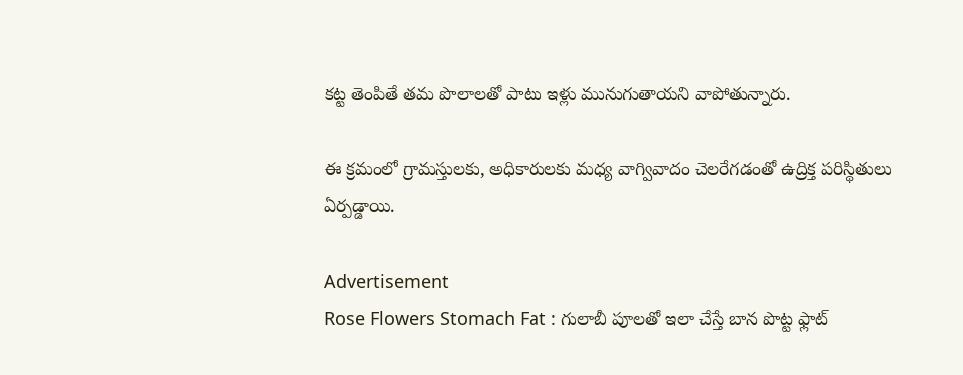కట్ట తెంపితే తమ పొలాలతో పాటు ఇళ్లు మునుగుతాయని వాపోతున్నారు.

ఈ క్రమంలో గ్రామస్తులకు, అధికారులకు మధ్య వాగ్వివాదం చెలరేగడంతో ఉద్రిక్త పరిస్థితులు ఏర్పడ్డాయి.

Advertisement
Rose Flowers Stomach Fat : గులాబీ పూలతో ఇలా చేస్తే బాన పొట్ట ఫ్లాట్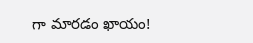గా మారడం ఖాయం!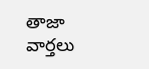తాజా వార్తలు